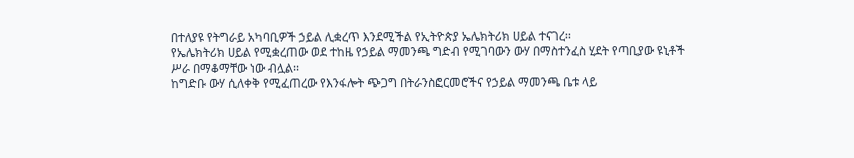በተለያዩ የትግራይ አካባቢዎች ኃይል ሊቋረጥ እንደሚችል የኢትዮጵያ ኤሌክትሪክ ሀይል ተናገረ፡፡
የኤሌክትሪክ ሀይል የሚቋረጠው ወደ ተከዜ የኃይል ማመንጫ ግድብ የሚገባውን ውሃ በማስተንፈስ ሂደት የጣቢያው ዩኒቶች ሥራ በማቆማቸው ነው ብሏል፡፡
ከግድቡ ውሃ ሲለቀቅ የሚፈጠረው የእንፋሎት ጭጋግ በትራንስፎርመሮችና የኃይል ማመንጫ ቤቱ ላይ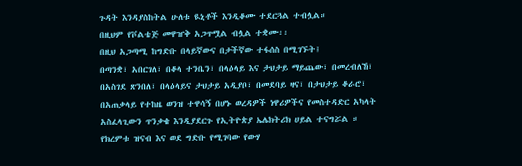ጉዳት እንዳያስከትል ሁለቱ ዪኒቶች እንዲቆሙ ተደርጓል ተብሏል።
በዚህም የቮልቴጅ መዋዠቅ አጋጥሟል ብሏል ተቋሙ፡፡
በዚህ አጋጣሚ ከግድቡ በላይኛውና በታችኛው ተፋሰስ በሚገኙት፤
በጣንቋ፣ አበርገለ፣ በቆላ ተንቤን፣ በላዕላይ እና ታህታይ ማይጨው፣ በመረብለኸ፣ በአስገደ ጽንበለ፣ በላዕላይና ታህታይ አዲያቦ፣ በመደባይ ዛና፣ በታህታይ ቆራሮ፣ በአጠቃላይ የተከዜ ወንዝ ተዋሳኝ በሆኑ ወረዳዎች ነዋሪዎችና የመስተዳድር አካላት አስፈላጊውን ጥንቃቄ እንዲያደርጉ የኢትዮጵያ ኤሌክትሪክ ሀይል ተናግሯል ።
የክረምቱ ዝናብ እና ወደ ግድቡ የሚገባው የውሃ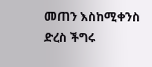መጠን እስከሚቀንስ ድረስ ችግሩ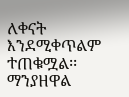ለቀናት እንደሚቀጥልም ተጠቁሟል፡፡
ማንያዘዋል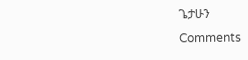ጌታሁን
Comments